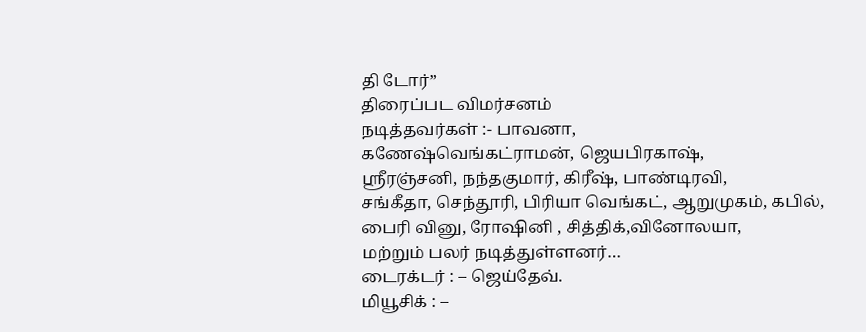தி டோர்”
திரைப்பட விமர்சனம்
நடித்தவர்கள் :- பாவனா,
கணேஷ்வெங்கட்ராமன், ஜெயபிரகாஷ்,
ஸ்ரீரஞ்சனி, நந்தகுமார், கிரீஷ், பாண்டிரவி,
சங்கீதா, செந்தூரி, பிரியா வெங்கட், ஆறுமுகம், கபில்,
பைரி வினு, ரோஷினி , சித்திக்,வினோலயா,
மற்றும் பலர் நடித்துள்ளனர்…
டைரக்டர் : – ஜெய்தேவ்.
மியூசிக் : –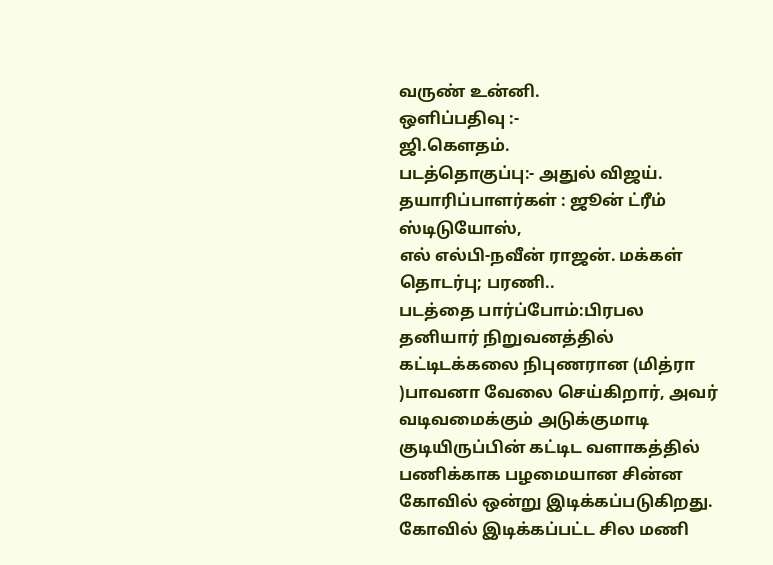வருண் உன்னி.
ஒளிப்பதிவு :-
ஜி.கௌதம்.
படத்தொகுப்பு:- அதுல் விஜய்.
தயாரிப்பாளர்கள் : ஜூன் ட்ரீம் ஸ்டிடுயோஸ்,
எல் எல்பி-நவீன் ராஜன். மக்கள் தொடர்பு; பரணி..
படத்தை பார்ப்போம்:பிரபல தனியார் நிறுவனத்தில் கட்டிடக்கலை நிபுணரான (மித்ரா )பாவனா வேலை செய்கிறார், அவர் வடிவமைக்கும் அடுக்குமாடி குடியிருப்பின் கட்டிட வளாகத்தில் பணிக்காக பழமையான சின்ன கோவில் ஒன்று இடிக்கப்படுகிறது.
கோவில் இடிக்கப்பட்ட சில மணி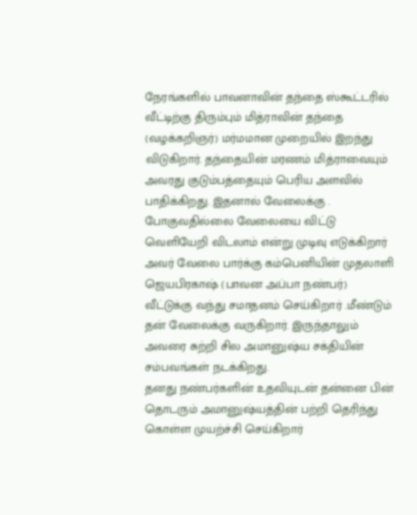நேரங்களில் பாவனாவின் தந்தை ஸ்கூட்டரில் வீட்டிற்கு திரும்பும் மித்ராவின் தந்தை (வழக்கறிஞர்) மர்மமான முறையில் இறந்து விடுகிறார். தந்தையின் மரணம் மித்ராவையும் அவரது குடும்பத்தையும் பெரிய அளவில் பாதிக்கிறது. இதனால் வேலைக்கு . போகுவதில்லை வேலையை விட்டு வெளியேறி விடலாம் என்று முடிவு எடுக்கிறார் அவர் வேலை பார்க்கு கம்பெனியின் முதலாளி ஜெயபிரகாஷ் (பாவன அப்பா நண்பர்) வீட்டுக்கு வந்து சமாதனம் செய்கிறார் .மீண்டும் தன் வேலைக்கு வருகிறார். இருந்தாலும் அவரை சுற்றி சில அமானுஷ்ய சக்தியின் சம்பவங்கள் நடக்கிறது.
தனது நண்பர்களின் உதவியுடன் தன்னை பின் தொடரும் அமானுஷ்யத்தின் பற்றி தெரிந்து கொள்ள முயற்ச்சி செய்கிறார்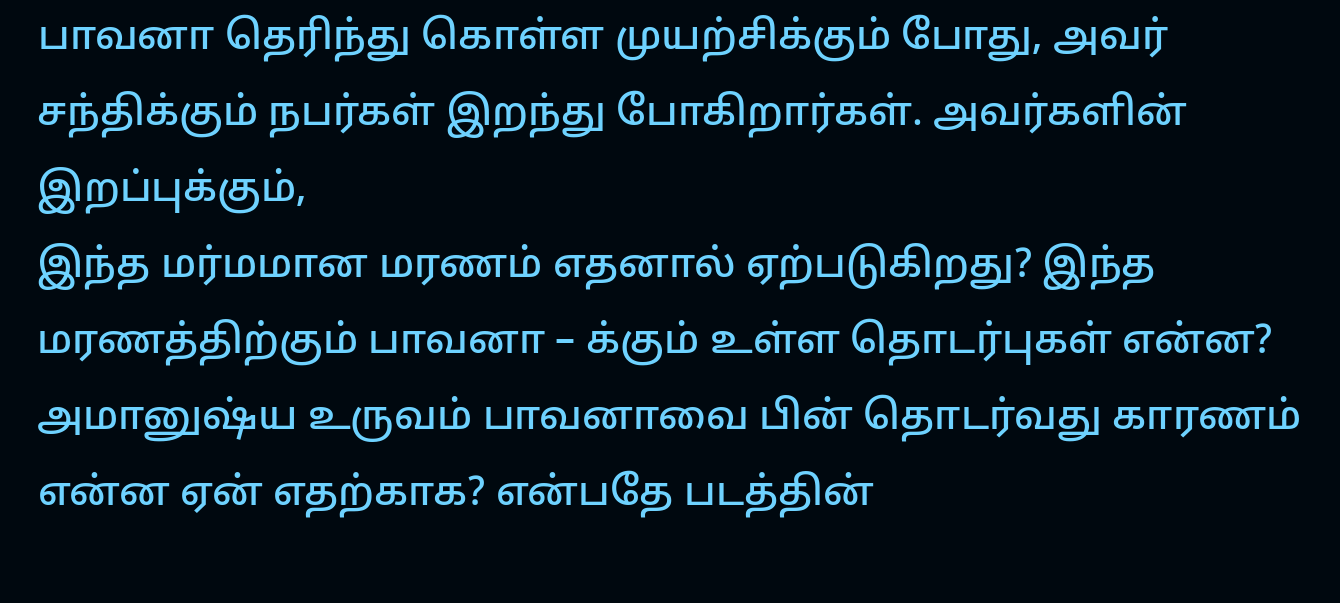பாவனா தெரிந்து கொள்ள முயற்சிக்கும் போது, அவர் சந்திக்கும் நபர்கள் இறந்து போகிறார்கள். அவர்களின் இறப்புக்கும்,
இந்த மர்மமான மரணம் எதனால் ஏற்படுகிறது? இந்த மரணத்திற்கும் பாவனா – க்கும் உள்ள தொடர்புகள் என்ன? அமானுஷ்ய உருவம் பாவனாவை பின் தொடர்வது காரணம் என்ன ஏன் எதற்காக? என்பதே படத்தின்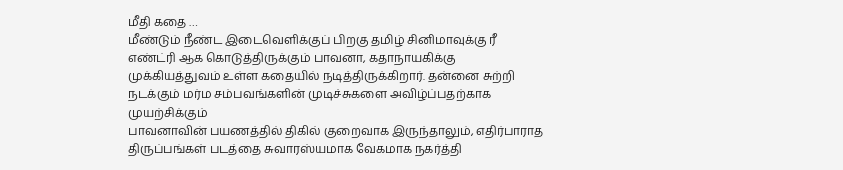மீதி கதை …
மீண்டும் நீண்ட இடைவெளிக்குப் பிறகு தமிழ் சினிமாவுக்கு ரீ எண்ட்ரி ஆக கொடுத்திருக்கும் பாவனா, கதாநாயகிக்கு முக்கியத்துவம் உள்ள கதையில் நடித்திருக்கிறார். தன்னை சுற்றி நடக்கும் மர்ம சம்பவங்களின் முடிச்சுகளை அவிழ்ப்பதற்காக முயற்சிக்கும்
பாவனாவின் பயணத்தில் திகில் குறைவாக இருந்தாலும், எதிர்பாராத திருப்பங்கள் படத்தை சுவாரஸ்யமாக வேகமாக நகர்த்தி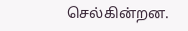செல்கின்றன.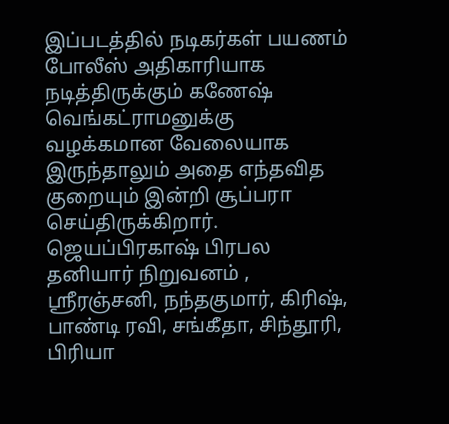இப்படத்தில் நடிகர்கள் பயணம் போலீஸ் அதிகாரியாக நடித்திருக்கும் கணேஷ் வெங்கட்ராமனுக்கு வழக்கமான வேலையாக இருந்தாலும் அதை எந்தவித குறையும் இன்றி சூப்பரா செய்திருக்கிறார்.
ஜெயப்பிரகாஷ் பிரபல தனியார் நிறுவனம் , ஸ்ரீரஞ்சனி, நந்தகுமார், கிரிஷ், பாண்டி ரவி, சங்கீதா, சிந்தூரி, பிரியா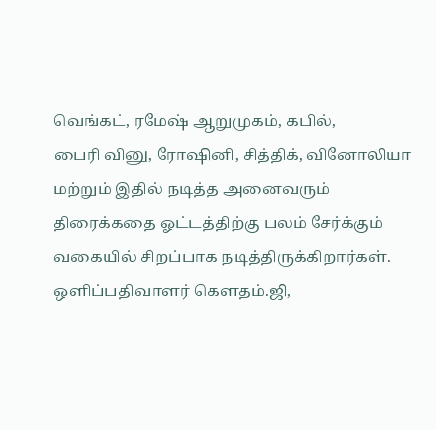வெங்கட், ரமேஷ் ஆறுமுகம், கபில்,
பைரி வினு, ரோஷினி, சித்திக், வினோலியா மற்றும் இதில் நடித்த அனைவரும் திரைக்கதை ஓட்டத்திற்கு பலம் சேர்க்கும் வகையில் சிறப்பாக நடித்திருக்கிறார்கள்.
ஒளிப்பதிவாளர் கெளதம்.ஜி,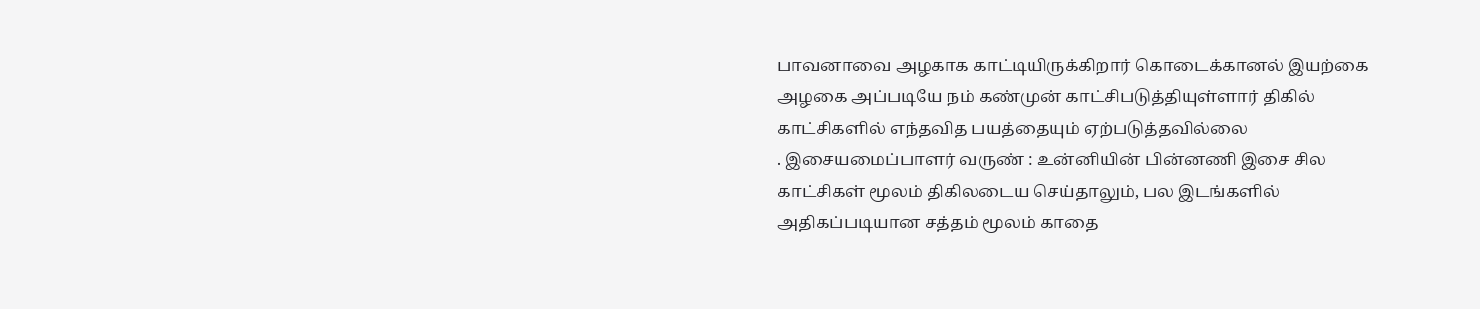பாவனாவை அழகாக காட்டியிருக்கிறார் கொடைக்கானல் இயற்கை அழகை அப்படியே நம் கண்முன் காட்சிபடுத்தியுள்ளார் திகில் காட்சிகளில் எந்தவித பயத்தையும் ஏற்படுத்தவில்லை
. இசையமைப்பாளர் வருண் : உன்னியின் பின்னணி இசை சில காட்சிகள் மூலம் திகிலடைய செய்தாலும், பல இடங்களில் அதிகப்படியான சத்தம் மூலம் காதை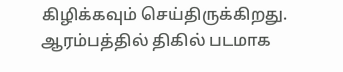கிழிக்கவும் செய்திருக்கிறது.
ஆரம்பத்தில் திகில் படமாக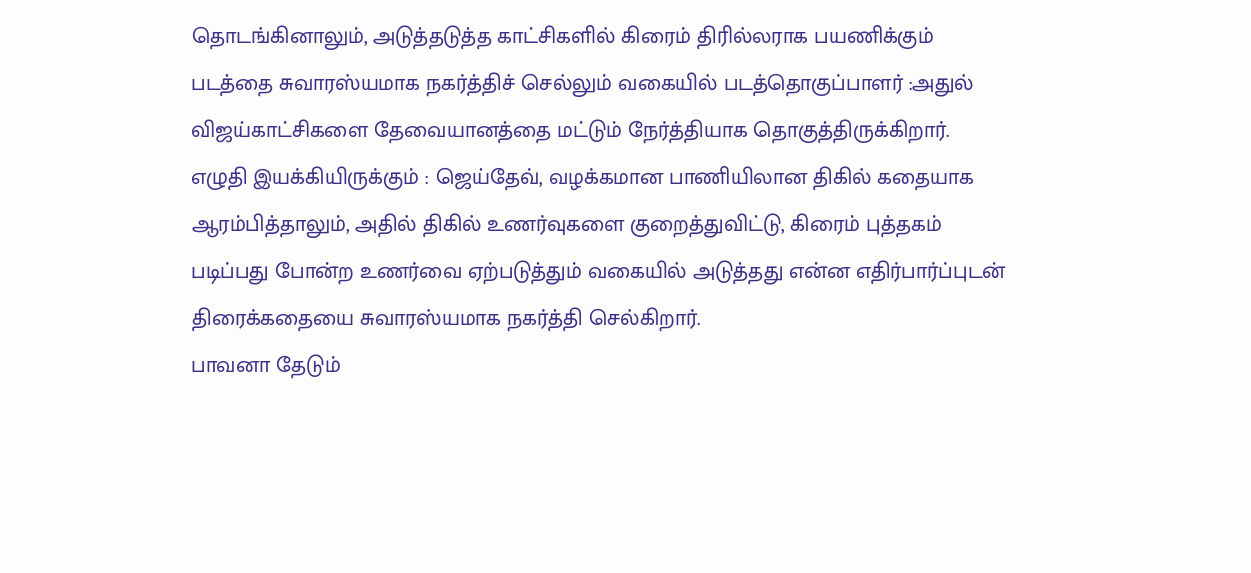தொடங்கினாலும், அடுத்தடுத்த காட்சிகளில் கிரைம் திரில்லராக பயணிக்கும் படத்தை சுவாரஸ்யமாக நகர்த்திச் செல்லும் வகையில் படத்தொகுப்பாளர் :அதுல் விஜய்காட்சிகளை தேவையானத்தை மட்டும் நேர்த்தியாக தொகுத்திருக்கிறார்.
எழுதி இயக்கியிருக்கும் : ஜெய்தேவ், வழக்கமான பாணியிலான திகில் கதையாக ஆரம்பித்தாலும், அதில் திகில் உணர்வுகளை குறைத்துவிட்டு, கிரைம் புத்தகம் படிப்பது போன்ற உணர்வை ஏற்படுத்தும் வகையில் அடுத்தது என்ன எதிர்பார்ப்புடன் திரைக்கதையை சுவாரஸ்யமாக நகர்த்தி செல்கிறார்.
பாவனா தேடும்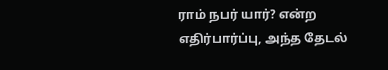ராம் நபர் யார்? என்ற எதிர்பார்ப்பு, அந்த தேடல்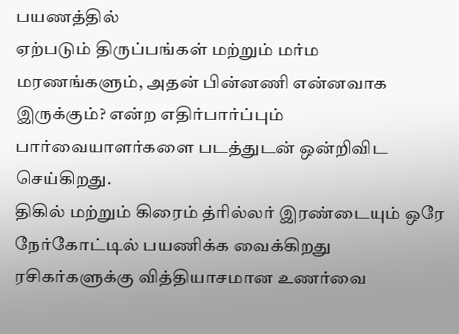பயணத்தில்
ஏற்படும் திருப்பங்கள் மற்றும் மர்ம மரணங்களும், அதன் பின்னணி என்னவாக இருக்கும்? என்ற எதிர்பார்ப்பும்
பார்வையாளர்களை படத்துடன் ஒன்றிவிட செய்கிறது.
திகில் மற்றும் கிரைம் த்ரில்லர் இரண்டையும் ஒரே நேர்கோட்டில் பயணிக்க வைக்கிறது ரசிகர்களுக்கு வித்தியாசமான உணர்வை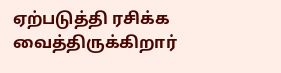ஏற்படுத்தி ரசிக்க வைத்திருக்கிறார்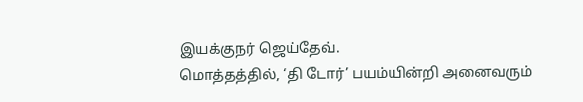இயக்குநர் ஜெய்தேவ்.
மொத்தத்தில், ‘தி டோர்’ பயம்யின்றி அனைவரும்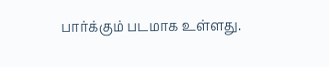பார்க்கும் படமாக உள்ளது.